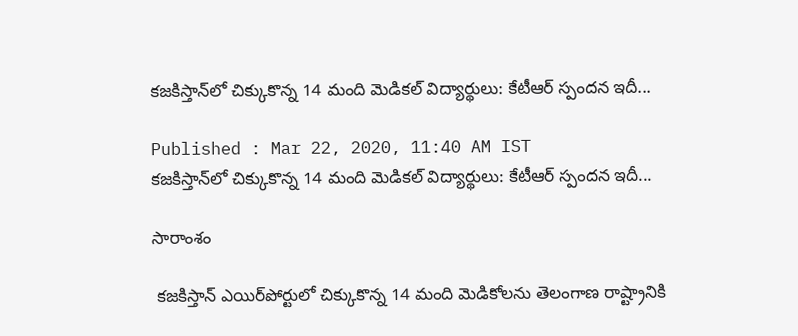కజకిస్తాన్‌లో చిక్కుకొన్న 14 మంది మెడికల్ విద్యార్థులు: కేటీఆర్ స్పందన ఇదీ...

Published : Mar 22, 2020, 11:40 AM IST
కజకిస్తాన్‌లో చిక్కుకొన్న 14 మంది మెడికల్ విద్యార్థులు: కేటీఆర్ స్పందన ఇదీ...

సారాంశం

 కజకిస్తాన్ ఎయిర్‌పోర్టులో చిక్కుకొన్న 14 మంది మెడికోలను తెలంగాణ రాష్ట్రానికి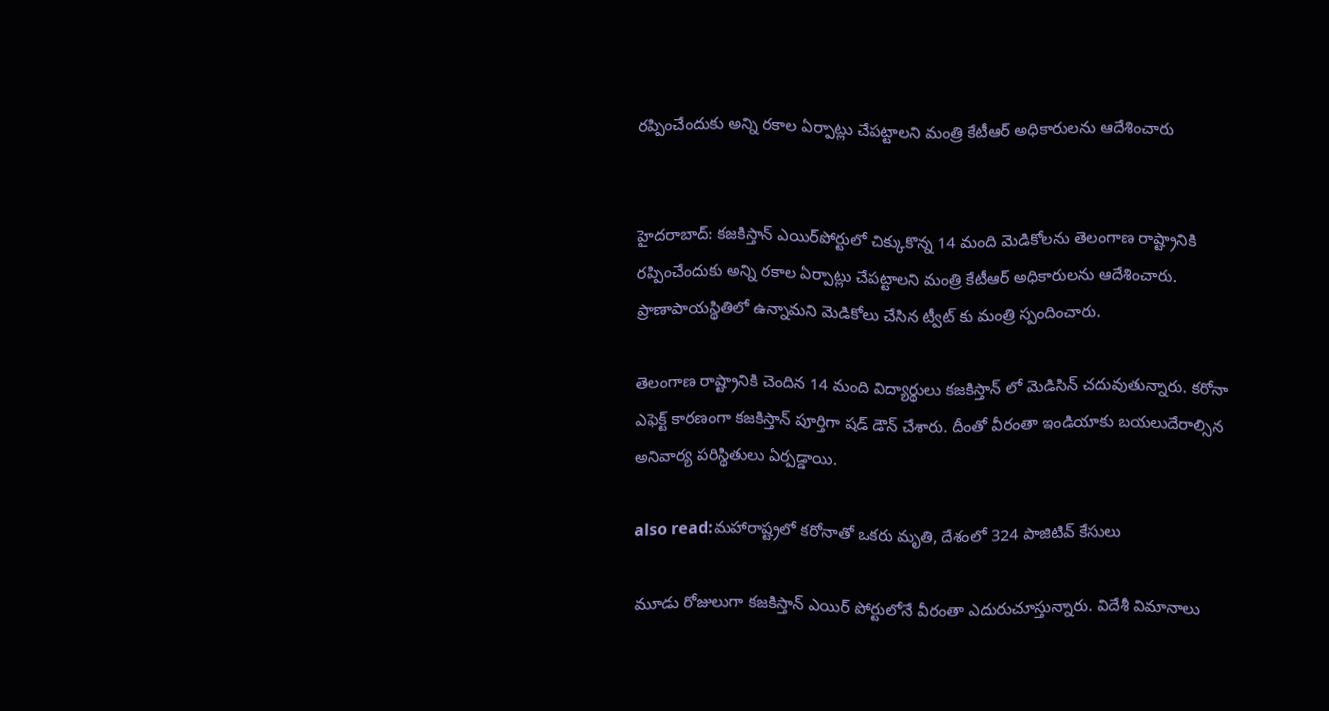రప్పించేందుకు అన్ని రకాల ఏర్పాట్లు చేపట్టాలని మంత్రి కేటీఆర్ అధికారులను ఆదేశించారు


హైదరాబాద్: కజకిస్తాన్ ఎయిర్‌పోర్టులో చిక్కుకొన్న 14 మంది మెడికోలను తెలంగాణ రాష్ట్రానికి రప్పించేందుకు అన్ని రకాల ఏర్పాట్లు చేపట్టాలని మంత్రి కేటీఆర్ అధికారులను ఆదేశించారు. ప్రాణాపాయస్థితిలో ఉన్నామని మెడికోలు చేసిన ట్వీట్ కు మంత్రి స్పందించారు.

తెలంగాణ రాష్ట్రానికి చెందిన 14 మంది విద్యార్థులు కజకిస్తాన్ లో మెడిసిన్ చదువుతున్నారు. కరోనా ఎఫెక్ట్ కారణంగా కజకిస్తాన్ పూర్తిగా షడ్ డౌన్ చేశారు. దీంతో వీరంతా ఇండియాకు బయలుదేరాల్సిన అనివార్య పరిస్థితులు ఏర్పడ్డాయి.

also read:మహారాష్ట్రలో కరోనాతో ఒకరు మృతి, దేశంలో 324 పాజిటివ్ కేసులు

మూడు రోజులుగా కజకిస్తాన్ ఎయిర్ పోర్టులోనే వీరంతా ఎదురుచూస్తున్నారు. విదేశీ విమానాలు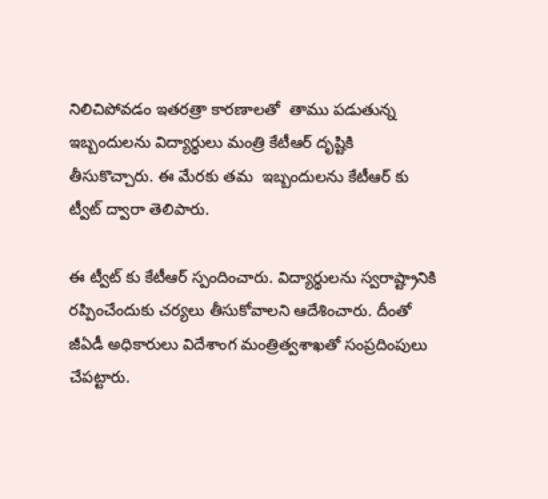నిలిచిపోవడం ఇతరత్రా కారణాలతో  తాము పడుతున్న ఇబ్బందులను విద్యార్థులు మంత్రి కేటీఆర్ దృష్టికి తీసుకొచ్చారు. ఈ మేరకు తమ  ఇబ్బందులను కేటీఆర్ కు ట్వీట్ ద్వారా తెలిపారు.

ఈ ట్వీట్ కు కేటీఆర్ స్పందించారు. విద్యార్థులను స్వరాష్ట్రానికి రప్పించేందుకు చర్యలు తీసుకోవాలని ఆదేశించారు. దీంతో జీఏడీ అధికారులు విదేశాంగ మంత్రిత్వశాఖతో సంప్రదింపులు చేపట్టారు.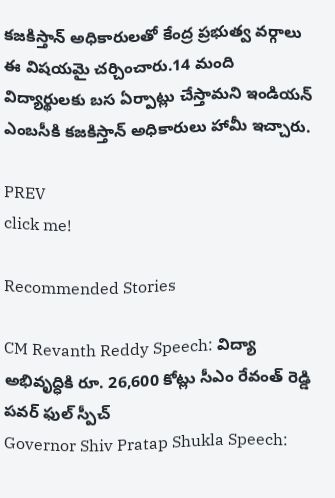కజకిస్తాన్ అధికారులతో కేంద్ర ప్రభుత్వ వర్గాలు ఈ విషయమై చర్చించారు.14 మంది విద్యార్థులకు బస ఏర్పాట్లు చేస్తామని ఇండియన్ ఎంబసీకి కజకిస్తాన్ అధికారులు హామీ ఇచ్చారు.

PREV
click me!

Recommended Stories

CM Revanth Reddy Speech: విద్యా అభివృద్ధికి రూ. 26,600 కోట్లు సీఎం రేవంత్ రెడ్డి పవర్ ఫుల్ స్పీచ్
Governor Shiv Pratap Shukla Speech: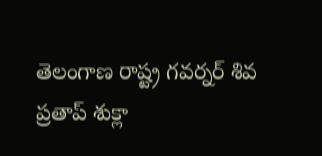తెలంగాణ రాష్ట్ర గవర్నర్ శివ ప్రతాప్ శుక్లా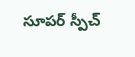సూపర్ స్పీచ్